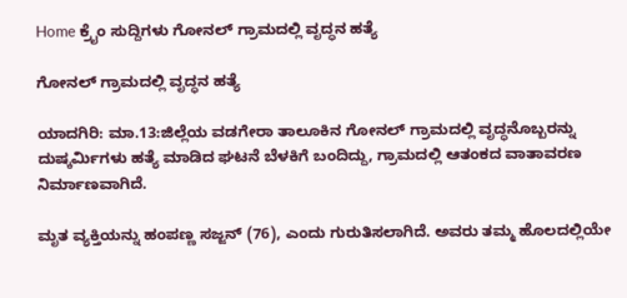Home ಕ್ರೈಂ ಸುದ್ದಿಗಳು ಗೋನಲ್ ಗ್ರಾಮದಲ್ಲಿ ವೃದ್ಧನ ಹತ್ಯೆ

ಗೋನಲ್ ಗ್ರಾಮದಲ್ಲಿ ವೃದ್ಧನ ಹತ್ಯೆ

ಯಾದಗಿರಿ: ಮಾ.13:ಜಿಲ್ಲೆಯ ವಡಗೇರಾ ತಾಲೂಕಿನ ಗೋನಲ್ ಗ್ರಾಮದಲ್ಲಿ ವೃದ್ಧನೊಬ್ಬರನ್ನು ದುಷ್ಕರ್ಮಿಗಳು ಹತ್ಯೆ ಮಾಡಿದ ಘಟನೆ ಬೆಳಕಿಗೆ ಬಂದಿದ್ದು, ಗ್ರಾಮದಲ್ಲಿ ಆತಂಕದ ವಾತಾವರಣ ನಿರ್ಮಾಣವಾಗಿದೆ.

ಮೃತ ವ್ಯಕ್ತಿಯನ್ನು ಹಂಪಣ್ಣ ಸಜ್ಜನ್ (76), ಎಂದು ಗುರುತಿಸಲಾಗಿದೆ. ಅವರು ತಮ್ಮ ಹೊಲದಲ್ಲಿಯೇ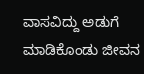ವಾಸವಿದ್ದು ಅಡುಗೆ ಮಾಡಿಕೊಂಡು ಜೀವನ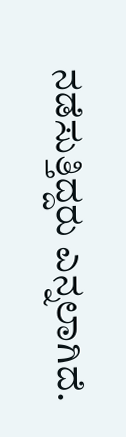ನಡೆಸುತ್ತಿದ್ದರು ಎನ್ನಲಾಗಿದೆ.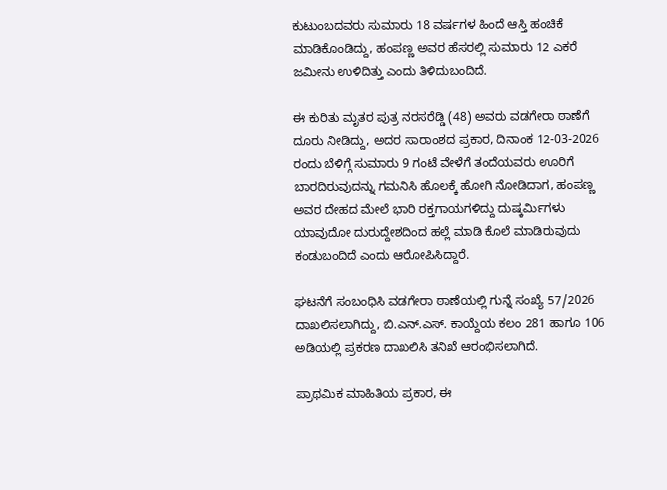ಕುಟುಂಬದವರು ಸುಮಾರು 18 ವರ್ಷಗಳ ಹಿಂದೆ ಆಸ್ತಿ ಹಂಚಿಕೆ ಮಾಡಿಕೊಂಡಿದ್ದು, ಹಂಪಣ್ಣ ಅವರ ಹೆಸರಲ್ಲಿ ಸುಮಾರು 12 ಎಕರೆ ಜಮೀನು ಉಳಿದಿತ್ತು ಎಂದು ತಿಳಿದುಬಂದಿದೆ.

ಈ ಕುರಿತು ಮೃತರ ಪುತ್ರ ನರಸರೆಡ್ಡಿ (48) ಅವರು ವಡಗೇರಾ ಠಾಣೆಗೆ ದೂರು ನೀಡಿದ್ದು, ಅದರ ಸಾರಾಂಶದ ಪ್ರಕಾರ, ದಿನಾಂಕ 12-03-2026 ರಂದು ಬೆಳಿಗ್ಗೆ ಸುಮಾರು 9 ಗಂಟೆ ವೇಳೆಗೆ ತಂದೆಯವರು ಊರಿಗೆ ಬಾರದಿರುವುದನ್ನು ಗಮನಿಸಿ ಹೊಲಕ್ಕೆ ಹೋಗಿ ನೋಡಿದಾಗ, ಹಂಪಣ್ಣ ಅವರ ದೇಹದ ಮೇಲೆ ಭಾರಿ ರಕ್ತಗಾಯಗಳಿದ್ದು ದುಷ್ಕರ್ಮಿಗಳು ಯಾವುದೋ ದುರುದ್ದೇಶದಿಂದ ಹಲ್ಲೆ ಮಾಡಿ ಕೊಲೆ ಮಾಡಿರುವುದು ಕಂಡುಬಂದಿದೆ ಎಂದು ಆರೋಪಿಸಿದ್ದಾರೆ.

ಘಟನೆಗೆ ಸಂಬಂಧಿಸಿ ವಡಗೇರಾ ಠಾಣೆಯಲ್ಲಿ ಗುನ್ನೆ ಸಂಖ್ಯೆ 57/2026 ದಾಖಲಿಸಲಾಗಿದ್ದು, ಬಿ.ಎನ್.ಎಸ್. ಕಾಯ್ದೆಯ ಕಲಂ 281 ಹಾಗೂ 106 ಅಡಿಯಲ್ಲಿ ಪ್ರಕರಣ ದಾಖಲಿಸಿ ತನಿಖೆ ಆರಂಭಿಸಲಾಗಿದೆ.

ಪ್ರಾಥಮಿಕ ಮಾಹಿತಿಯ ಪ್ರಕಾರ, ಈ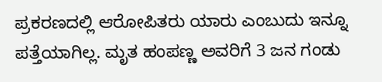ಪ್ರಕರಣದಲ್ಲಿ ಆರೋಪಿತರು ಯಾರು ಎಂಬುದು ಇನ್ನೂ ಪತ್ತೆಯಾಗಿಲ್ಲ. ಮೃತ ಹಂಪಣ್ಣ ಅವರಿಗೆ 3 ಜನ ಗಂಡು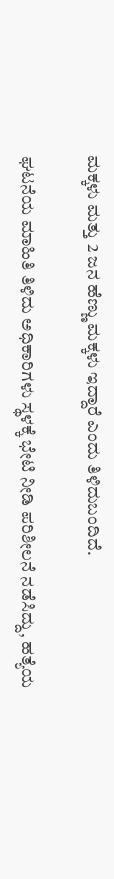ಮಕ್ಕಳು ಮತ್ತು 2 ಜನ ಹೆಣ್ಣು ಮಕ್ಕಳು ಇದ್ದಾರೆ ಎಂದು ತಿಳಿದುಬಂದಿದೆ.

ಘಟನೆಯ ಮಾಹಿತಿ ತಿಳಿದು ಅಧಿಕಾರಿಗಳು ಸ್ಥಳಕ್ಕೆ ಭೇಟಿ ನೀಡಿ ಪರಿಶೀಲನೆ ನಡೆಸಿದ್ದು, ಹತ್ಯೆಯ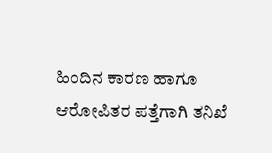ಹಿಂದಿನ ಕಾರಣ ಹಾಗೂ ಆರೋಪಿತರ ಪತ್ತೆಗಾಗಿ ತನಿಖೆ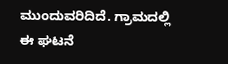ಮುಂದುವರಿದಿದೆ. ಗ್ರಾಮದಲ್ಲಿ ಈ ಘಟನೆ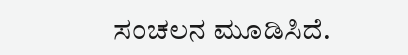ಸಂಚಲನ ಮೂಡಿಸಿದೆ.